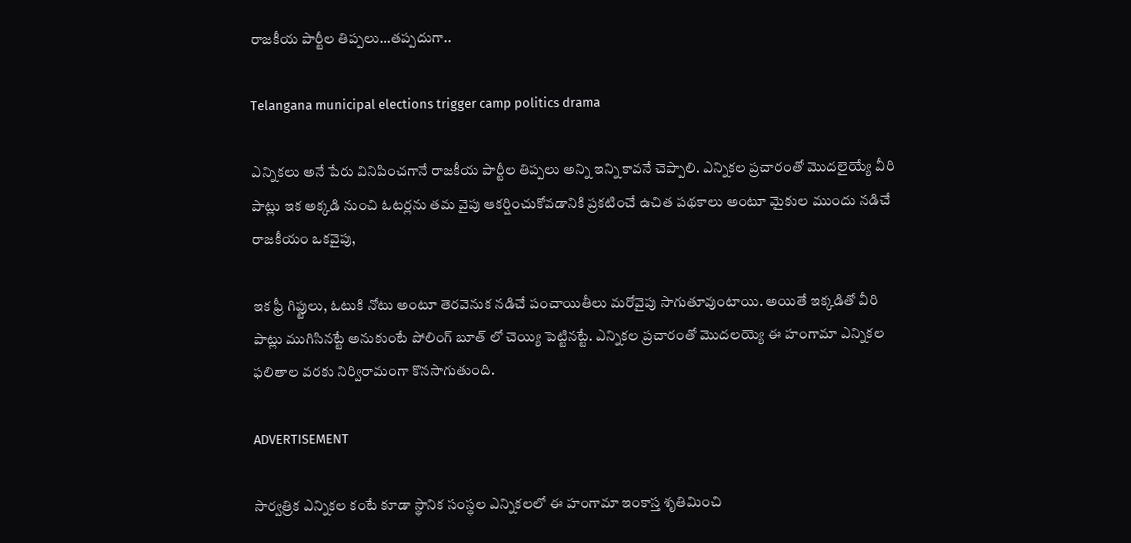రాజకీయ పార్టీల తిప్పలు…తప్పదుగా..

Telangana municipal elections trigger camp politics drama

ఎన్నికలు అనే పేరు వినిపించగానే రాజకీయ పార్టీల తిప్పలు అన్ని ఇన్ని కావనే చెప్పాలి. ఎన్నికల ప్రచారంతో మొదలైయ్యే వీరి పాట్లు ఇక అక్కడి నుంచి ఓటర్లను తమ వైపు ఆకర్షించుకోవడానికి ప్రకటించే ఉచిత పథకాలు అంటూ మైకుల ముందు నడిచే రాజకీయం ఒకవైపు,

ఇక ఫ్రీ గిఫ్టులు, ఓటుకి నోటు అంటూ తెరవెనుక నడిచే పంచాయితీలు మరోవైపు సాగుతూవుంటాయి. అయితే ఇక్కడితో వీరి పాట్లు ముగిసినట్టే అనుకుంటే పోలింగ్ బూత్ లో చెయ్యి పెట్టినట్టే. ఎన్నికల ప్రచారంతో మొదలయ్యె ఈ హంగామా ఎన్నికల ఫలితాల వరకు నిర్విరామంగా కొనసాగుతుంది.

ADVERTISEMENT

సార్వత్రిక ఎన్నికల కంటే కూడా స్థానిక సంస్థల ఎన్నికలలో ఈ హంగామా ఇంకాస్త శృతిమించి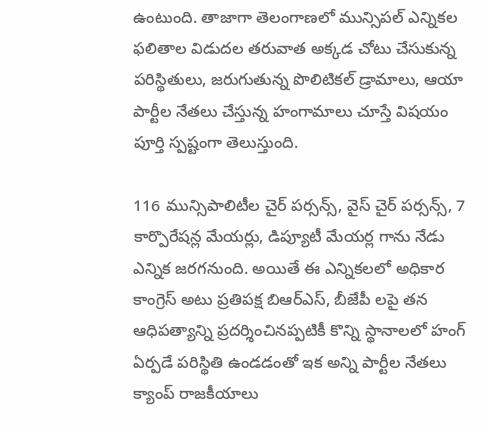ఉంటుంది. తాజాగా తెలంగాణలో మున్సిపల్ ఎన్నికల ఫలితాల విడుదల తరువాత అక్కడ చోటు చేసుకున్న పరిస్థితులు, జరుగుతున్న పొలిటికల్ డ్రామాలు, ఆయా పార్టీల నేతలు చేస్తున్న హంగామాలు చూస్తే విషయం పూర్తి స్పష్టంగా తెలుస్తుంది.

116 మున్సిపాలిటీల చైర్ పర్సన్స్, వైస్ చైర్ పర్సన్స్, 7 కార్పొరేషన్ల మేయర్లు, డిప్యూటీ మేయర్ల గాను నేడు ఎన్నిక జరగనుంది. అయితే ఈ ఎన్నికలలో అధికార కాంగ్రెస్ అటు ప్రతిపక్ష బిఆర్ఎస్, బీజేపీ లపై తన ఆధిపత్యాన్ని ప్రదర్శించినప్పటికీ కొన్ని స్థానాలలో హంగ్ ఏర్పడే పరిస్థితి ఉండడంతో ఇక అన్ని పార్టీల నేతలు క్యాంప్ రాజకీయాలు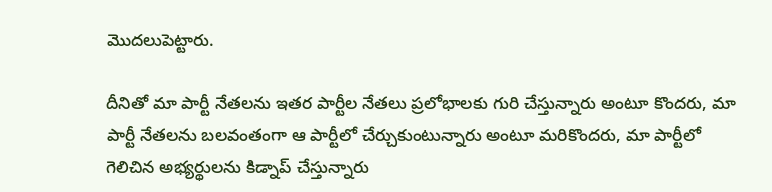మొదలుపెట్టారు.

దీనితో మా పార్టీ నేతలను ఇతర పార్టీల నేతలు ప్రలోభాలకు గురి చేస్తున్నారు అంటూ కొందరు, మా పార్టీ నేతలను బలవంతంగా ఆ పార్టీలో చేర్చుకుంటున్నారు అంటూ మరికొందరు, మా పార్టీలో గెలిచిన అభ్యర్థులను కిడ్నాప్ చేస్తున్నారు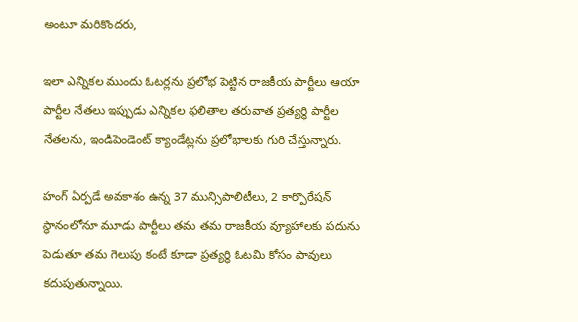అంటూ మరికొందరు,

ఇలా ఎన్నికల ముందు ఓటర్లను ప్రలోభ పెట్టిన రాజకీయ పార్టీలు ఆయా పార్టీల నేతలు ఇప్పుడు ఎన్నికల ఫలితాల తరువాత ప్రత్యర్థి పార్టీల నేతలను, ఇండిపెండెంట్ క్యాండేట్లను ప్రలోభాలకు గురి చేస్తున్నారు.

హంగ్ ఏర్పడే అవకాశం ఉన్న 37 మున్సిపాలిటీలు, 2 కార్పొరేషన్ స్థానంలోనూ మూడు పార్టీలు తమ తమ రాజకీయ వ్యూహాలకు పదును పెడుతూ తమ గెలుపు కంటే కూడా ప్రత్యర్థి ఓటమి కోసం పావులు కదుపుతున్నాయి.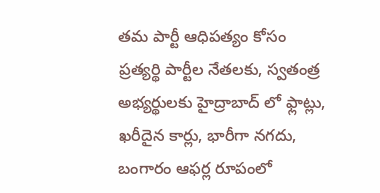తమ పార్టీ ఆధిపత్యం కోసం ప్రత్యర్థి పార్టీల నేతలకు, స్వతంత్ర అభ్యర్థులకు హైద్రాబాద్ లో ఫ్లాట్లు, ఖరీదైన కార్లు, భారీగా నగదు, బంగారం ఆఫర్ల రూపంలో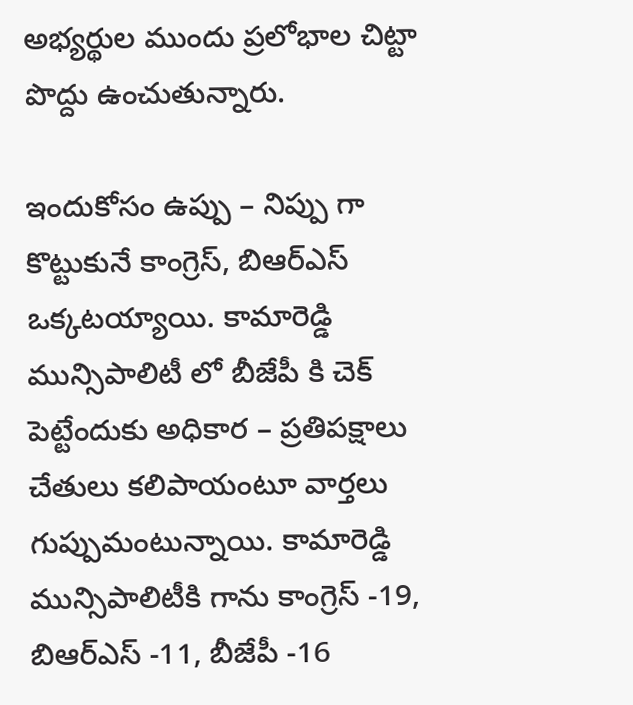అభ్యర్థుల ముందు ప్రలోభాల చిట్టా పొద్దు ఉంచుతున్నారు.

ఇందుకోసం ఉప్పు – నిప్పు గా కొట్టుకునే కాంగ్రెస్, బిఆర్ఎస్ ఒక్కటయ్యాయి. కామారెడ్డి మున్సిపాలిటీ లో బీజేపీ కి చెక్ పెట్టేందుకు అధికార – ప్రతిపక్షాలు చేతులు కలిపాయంటూ వార్తలు గుప్పుమంటున్నాయి. కామారెడ్డి మున్సిపాలిటీకి గాను కాంగ్రెస్ -19, బిఆర్ఎస్ -11, బీజేపీ -16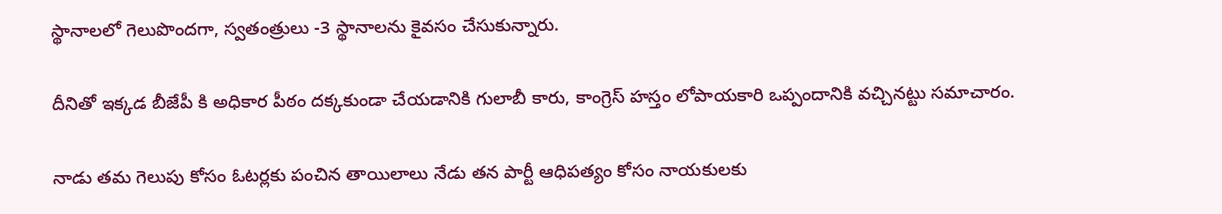స్థానాలలో గెలుపొందగా, స్వతంత్రులు -3 స్థానాలను కైవసం చేసుకున్నారు.

దీనితో ఇక్కడ బీజేపీ కి అధికార పీఠం దక్కకుండా చేయడానికి గులాబీ కారు, కాంగ్రెస్ హస్తం లోపాయకారి ఒప్పందానికి వచ్చినట్టు సమాచారం.

నాడు తమ గెలుపు కోసం ఓటర్లకు పంచిన తాయిలాలు నేడు తన పార్టీ ఆధిపత్యం కోసం నాయకులకు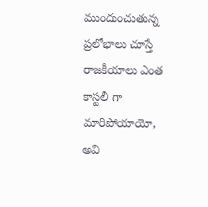ముందుంచుతున్న ప్రలోభాలు చూస్తే రాజకీయాలు ఎంత కాస్టలీ గా మారిపోయాయో, అవి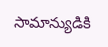సామాన్యుడికి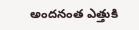అందనంత ఎత్తుకి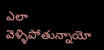ఎలా వెళ్ళిపోతున్నాయో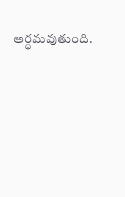అర్ధమవుతుంది.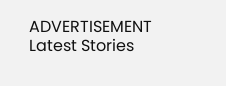ADVERTISEMENT
Latest Stories